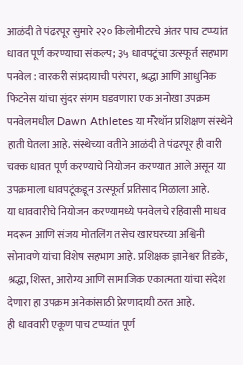आळंदी ते पंढरपूर सुमारे २२० किलोमीटरचे अंतर पाच टप्प्यांत धावत पूर्ण करण्याचा संकल्प; ३५ धावपटूंचा उत्स्फूर्त सहभाग
पनवेल : वारकरी संप्रदायाची परंपरा, श्रद्धा आणि आधुनिक फिटनेस यांचा सुंदर संगम घडवणारा एक अनोखा उपक्रम पनवेलमधील Dawn Athletes या मॅरेथॉन प्रशिक्षण संस्थेने हाती घेतला आहे. संस्थेच्या वतीने आळंदी ते पंढरपूर ही वारी चक्क धावत पूर्ण करण्याचे नियोजन करण्यात आले असून या उपक्रमाला धावपटूंकडून उत्स्फूर्त प्रतिसाद मिळाला आहे.
या धाववारीचे नियोजन करण्यामध्ये पनवेलचे रहिवासी माधव मदरून आणि संजय मोतलिंग तसेच खारघरच्या अश्विनी सोनावणे यांचा विशेष सहभाग आहे. प्रशिक्षक ज्ञानेश्वर तिडके, श्रद्धा, शिस्त, आरोग्य आणि सामाजिक एकात्मता यांचा संदेश देणारा हा उपक्रम अनेकांसाठी प्रेरणादायी ठरत आहे.
ही धाववारी एकूण पाच टप्प्यांत पूर्ण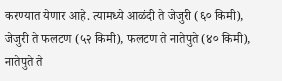करण्यात येणार आहे. त्यामध्ये आळंदी ते जेजुरी (६० किमी), जेजुरी ते फलटण (५२ किमी), फलटण ते नातेपुते (४० किमी), नातेपुते ते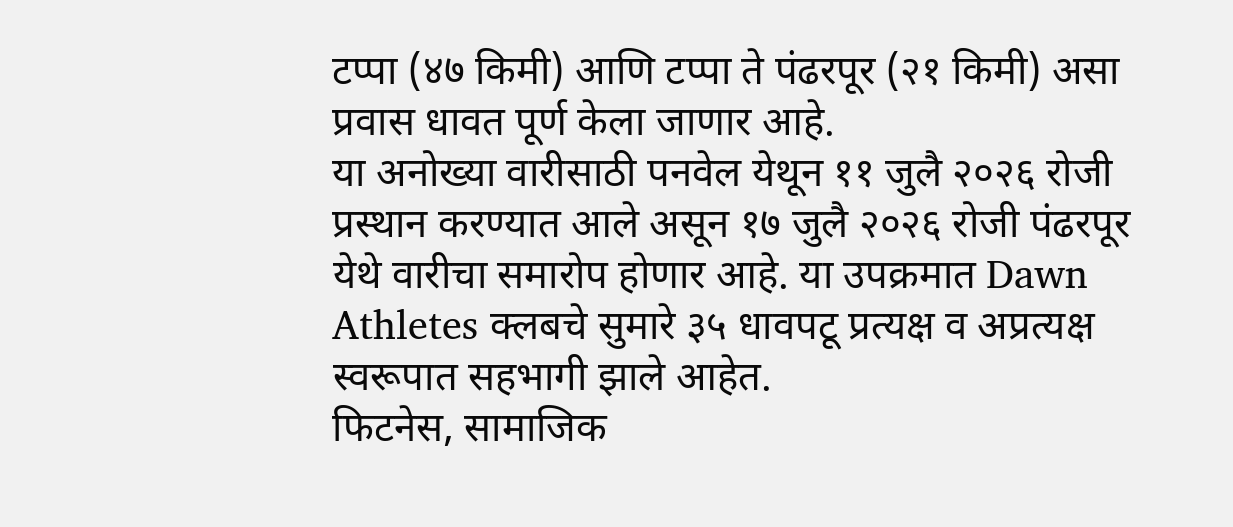टप्पा (४७ किमी) आणि टप्पा ते पंढरपूर (२१ किमी) असा प्रवास धावत पूर्ण केला जाणार आहे.
या अनोख्या वारीसाठी पनवेल येथून ११ जुलै २०२६ रोजी प्रस्थान करण्यात आले असून १७ जुलै २०२६ रोजी पंढरपूर येथे वारीचा समारोप होणार आहे. या उपक्रमात Dawn Athletes क्लबचे सुमारे ३५ धावपटू प्रत्यक्ष व अप्रत्यक्ष स्वरूपात सहभागी झाले आहेत.
फिटनेस, सामाजिक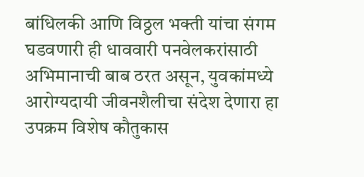बांधिलकी आणि विठ्ठल भक्ती यांचा संगम घडवणारी ही धाववारी पनवेलकरांसाठी अभिमानाची बाब ठरत असून, युवकांमध्ये आरोग्यदायी जीवनशैलीचा संदेश देणारा हा उपक्रम विशेष कौतुकास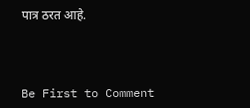पात्र ठरत आहे.



Be First to Comment